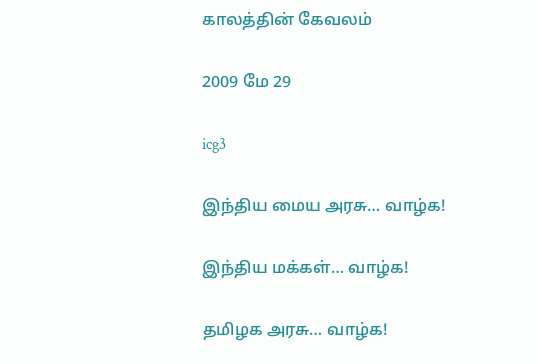காலத்தின் கேவலம்

2009 மே 29

icg3

இந்திய மைய அரசு… வாழ்க!

இந்திய மக்கள்… வாழ்க!

தமிழக அரசு… வாழ்க!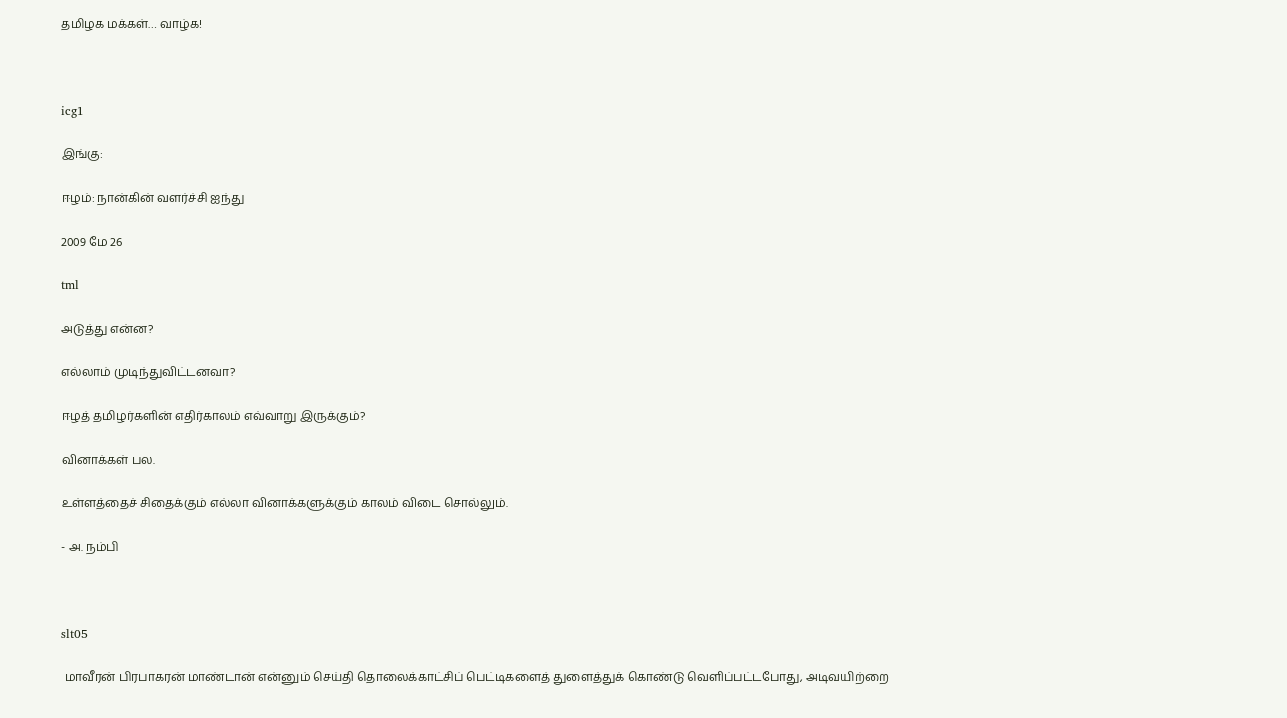தமிழக மக்கள்… வாழ்க!



icg1

இங்கு:

ஈழம்: நான்கின் வளர்ச்சி ஐந்து

2009 மே 26

tml

அடுத்து என்ன?

எல்லாம் முடிந்துவிட்டனவா?

ஈழத் தமிழர்களின் எதிர்காலம் எவ்வாறு இருக்கும்?

வினாக்கள் பல.

உள்ளத்தைச் சிதைக்கும் எல்லா வினாக்களுக்கும் காலம் விடை சொல்லும்.

- அ. நம்பி



slt05

 மாவீரன் பிரபாகரன் மாண்டான் என்னும் செய்தி தொலைக்காட்சிப் பெட்டிகளைத் துளைத்துக் கொண்டு வெளிப்பட்டபோது, அடிவயிற்றை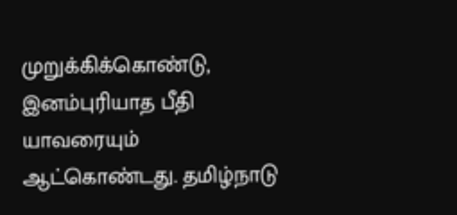முறுக்கிக்கொண்டு, இனம்புரியாத பீதி யாவரையும் ஆட்கொண்டது. தமிழ்நாடு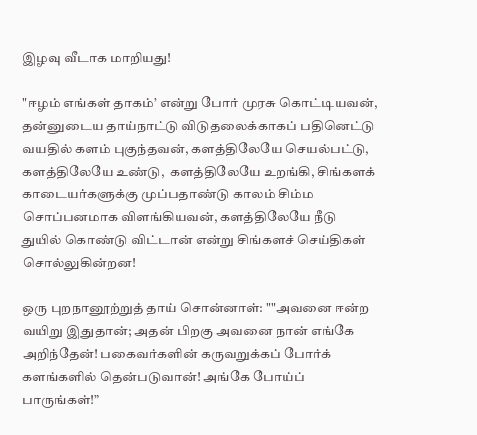இழவு வீடாக மாறியது!

"ஈழம் எங்கள் தாகம்’ என்று போர் முரசு கொட்டியவன், தன்னுடைய தாய்நாட்டு விடுதலைக்காகப் பதினெட்டு வயதில் களம் புகுந்தவன், களத்திலேயே செயல்பட்டு, களத்திலேயே உண்டு,  களத்திலேயே உறங்கி, சிங்களக் காடையர்களுக்கு முப்பதாண்டு காலம் சிம்ம சொப்பனமாக விளங்கியவன், களத்திலேயே நீடு துயில் கொண்டு விட்டான் என்று சிங்களச் செய்திகள் சொல்லுகின்றன!

ஒரு புறநானூற்றுத் தாய் சொன்னாள்: ""அவனை ஈன்ற வயிறு இதுதான்; அதன் பிறகு அவனை நான் எங்கே அறிந்தேன்! பகைவர்களின் கருவறுக்கப் போர்க் களங்களில் தென்படுவான்! அங்கே போய்ப் பாருங்கள்!”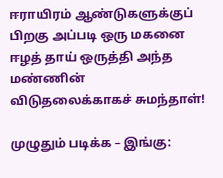ஈராயிரம் ஆண்டுகளுக்குப் பிறகு அப்படி ஒரு மகனை ஈழத் தாய் ஒருத்தி அந்த மண்ணின் விடுதலைக்காகச் சுமந்தாள்!

முழுதும் படிக்க – இங்கு: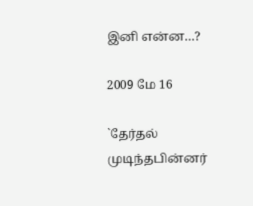இனி என்ன…?

2009 மே 16

`தேர்தல் முடிந்தபின்னர்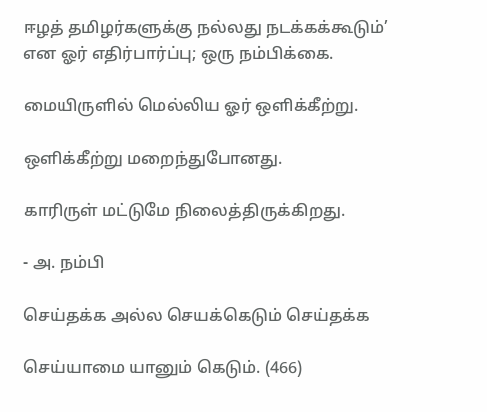ஈழத் தமிழர்களுக்கு நல்லது நடக்கக்கூடும்’ என ஓர் எதிர்பார்ப்பு; ஒரு நம்பிக்கை.

மையிருளில் மெல்லிய ஓர் ஒளிக்கீற்று.

ஒளிக்கீற்று மறைந்துபோனது.

காரிருள் மட்டுமே நிலைத்திருக்கிறது.

- அ. நம்பி

செய்தக்க அல்ல செயக்கெடும் செய்தக்க

செய்யாமை யானும் கெடும். (466)